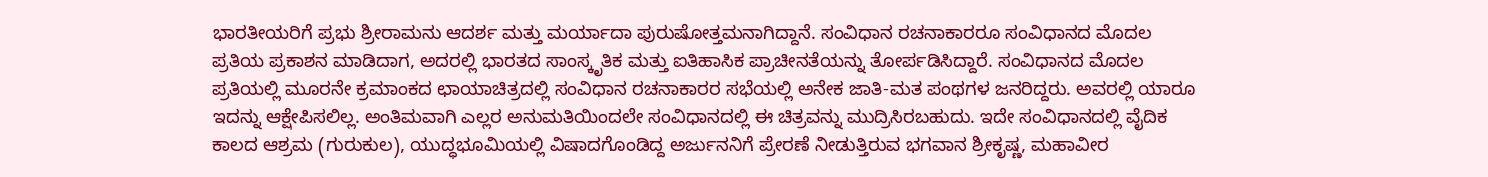ಭಾರತೀಯರಿಗೆ ಪ್ರಭು ಶ್ರೀರಾಮನು ಆದರ್ಶ ಮತ್ತು ಮರ್ಯಾದಾ ಪುರುಷೋತ್ತಮನಾಗಿದ್ದಾನೆ. ಸಂವಿಧಾನ ರಚನಾಕಾರರೂ ಸಂವಿಧಾನದ ಮೊದಲ ಪ್ರತಿಯ ಪ್ರಕಾಶನ ಮಾಡಿದಾಗ, ಅದರಲ್ಲಿ ಭಾರತದ ಸಾಂಸ್ಕೃತಿಕ ಮತ್ತು ಐತಿಹಾಸಿಕ ಪ್ರಾಚೀನತೆಯನ್ನು ತೋರ್ಪಡಿಸಿದ್ದಾರೆ. ಸಂವಿಧಾನದ ಮೊದಲ ಪ್ರತಿಯಲ್ಲಿ ಮೂರನೇ ಕ್ರಮಾಂಕದ ಛಾಯಾಚಿತ್ರದಲ್ಲಿ ಸಂವಿಧಾನ ರಚನಾಕಾರರ ಸಭೆಯಲ್ಲಿ ಅನೇಕ ಜಾತಿ-ಮತ ಪಂಥಗಳ ಜನರಿದ್ದರು. ಅವರಲ್ಲಿ ಯಾರೂ ಇದನ್ನು ಆಕ್ಷೇಪಿಸಲಿಲ್ಲ. ಅಂತಿಮವಾಗಿ ಎಲ್ಲರ ಅನುಮತಿಯಿಂದಲೇ ಸಂವಿಧಾನದಲ್ಲಿ ಈ ಚಿತ್ರವನ್ನು ಮುದ್ರಿಸಿರಬಹುದು. ಇದೇ ಸಂವಿಧಾನದಲ್ಲಿ ವೈದಿಕ ಕಾಲದ ಆಶ್ರಮ (ಗುರುಕುಲ), ಯುದ್ಧಭೂಮಿಯಲ್ಲಿ ವಿಷಾದಗೊಂಡಿದ್ದ ಅರ್ಜುನನಿಗೆ ಪ್ರೇರಣೆ ನೀಡುತ್ತಿರುವ ಭಗವಾನ ಶ್ರೀಕೃಷ್ಣ, ಮಹಾವೀರ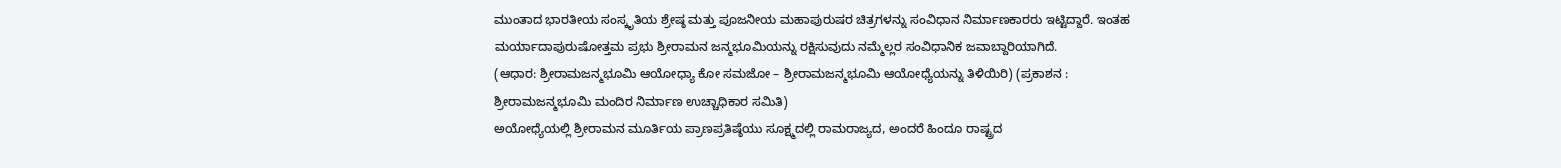ಮುಂತಾದ ಭಾರತೀಯ ಸಂಸ್ಕೃತಿಯ ಶ್ರೇಷ್ಠ ಮತ್ತು ಪೂಜನೀಯ ಮಹಾಪುರುಷರ ಚಿತ್ರಗಳನ್ನು ಸಂವಿಧಾನ ನಿರ್ಮಾಣಕಾರರು ಇಟ್ಟಿದ್ದಾರೆ. ಇಂತಹ ಮರ್ಯಾದಾಪುರುಷೋತ್ತಮ ಪ್ರಭು ಶ್ರೀರಾಮನ ಜನ್ಮಭೂಮಿಯನ್ನು ರಕ್ಷಿಸುವುದು ನಮ್ಮೆಲ್ಲರ ಸಂವಿಧಾನಿಕ ಜವಾಬ್ದಾರಿಯಾಗಿದೆ.
(ಆಧಾರ: ಶ್ರೀರಾಮಜನ್ಮಭೂಮಿ ಆಯೋಧ್ಯಾ ಕೋ ಸಮಜೋ – ಶ್ರೀರಾಮಜನ್ಮಭೂಮಿ ಆಯೋಧ್ಯೆಯನ್ನು ತಿಳಿಯಿರಿ) (ಪ್ರಕಾಶನ : ಶ್ರೀರಾಮಜನ್ಮಭೂಮಿ ಮಂದಿರ ನಿರ್ಮಾಣ ಉಚ್ಚಾಧಿಕಾರ ಸಮಿತಿ)
ಅಯೋಧ್ಯೆಯಲ್ಲಿ ಶ್ರೀರಾಮನ ಮೂರ್ತಿಯ ಪ್ರಾಣಪ್ರತಿಷ್ಠೆಯು ಸೂಕ್ಷ್ಮದಲ್ಲಿ ರಾಮರಾಜ್ಯದ, ಅಂದರೆ ಹಿಂದೂ ರಾಷ್ಟ್ರದ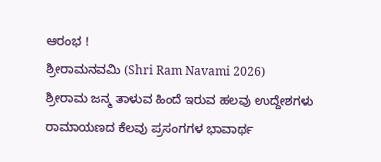ಆರಂಭ !
ಶ್ರೀರಾಮನವಮಿ (Shri Ram Navami 2026)
ಶ್ರೀರಾಮ ಜನ್ಮ ತಾಳುವ ಹಿಂದೆ ಇರುವ ಹಲವು ಉದ್ದೇಶಗಳು
ರಾಮಾಯಣದ ಕೆಲವು ಪ್ರಸಂಗಗಳ ಭಾವಾರ್ಥ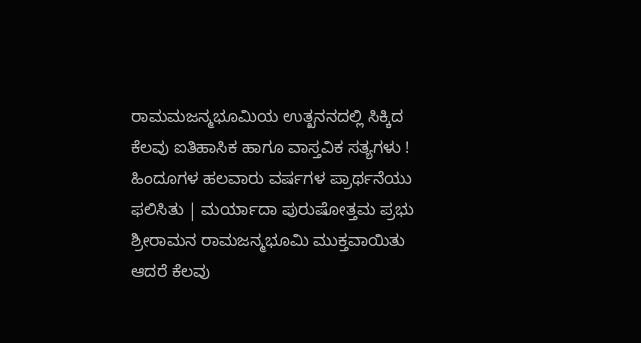ರಾಮಮಜನ್ಮಭೂಮಿಯ ಉತ್ಖನನದಲ್ಲಿ ಸಿಕ್ಕಿದ ಕೆಲವು ಐತಿಹಾಸಿಕ ಹಾಗೂ ವಾಸ್ತವಿಕ ಸತ್ಯಗಳು !
ಹಿಂದೂಗಳ ಹಲವಾರು ವರ್ಷಗಳ ಪ್ರಾರ್ಥನೆಯು ಫಲಿಸಿತು | ಮರ್ಯಾದಾ ಪುರುಷೋತ್ತಮ ಪ್ರಭು ಶ್ರೀರಾಮನ ರಾಮಜನ್ಮಭೂಮಿ ಮುಕ್ತವಾಯಿತು
ಆದರೆ ಕೆಲವು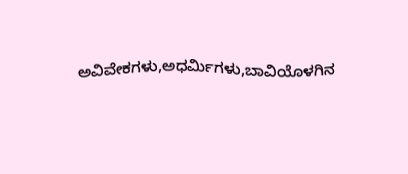ಅವಿವೇಕಗಳು,ಅಧರ್ಮಿಗಳು,ಬಾವಿಯೊಳಗಿನ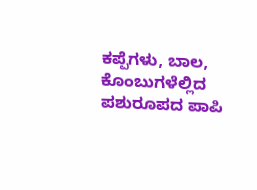ಕಪ್ಪೆಗಳು, ಬಾಲ, ಕೊಂಬುಗಳೆಲ್ಲಿದ ಪಶುರೂಪದ ಪಾಪಿ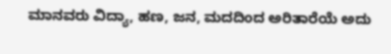ಮಾನವರು ವಿದ್ಯಾ, ಹಣ, ಜನ, ಮದದಿಂದ ಅರಿತಾರೆಯೆ ಅದು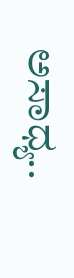ಅಸಾಧ್ಯ..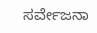ಸರ್ವೇಜನಾ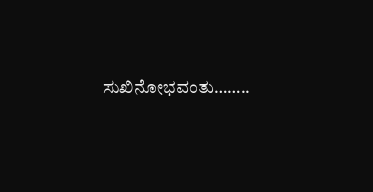ಸುಖಿನೋಭವಂತು……..